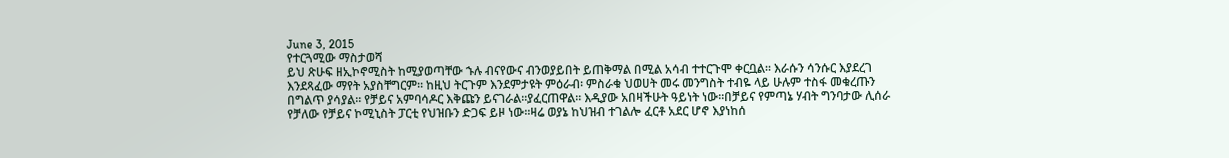June 3, 2015
የተርጓሚው ማስታወሻ
ይህ ጽሁፍ ዘኢኮኖሚስት ከሚያወጣቸው ኁሉ ብናየውና ብንወያይበት ይጠቅማል በሚል አሳብ ተተርጉሞ ቀርቧል። እራሱን ሳንሱር እያደረገ እንደጻፈው ማየት አያስቸግርም። ከዚህ ትርጉም እንደምታዩት ምዕራብ፡ ምስራቁ ህወሀት መሩ መንግስት ተብዬ ላይ ሁሉም ተስፋ መቁረጡን በግልጥ ያሳያል። የቻይና አምባሳዶር እቅጩን ይናገራል።ያፈርጠዋል። እዲያው አበዛችሁት ዓይነት ነው።በቻይና የምጣኔ ሃብት ግንባታው ሊሰራ የቻለው የቻይና ኮሚኒስት ፓርቲ የህዝቡን ድጋፍ ይዞ ነው።ዛሬ ወያኔ ከህዝብ ተገልሎ ፈርቶ አደር ሆኖ እያነከሰ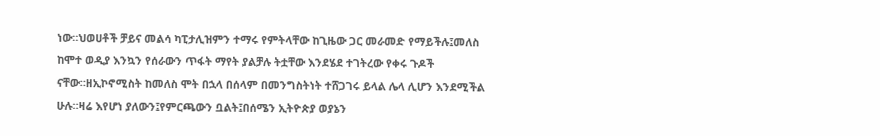ነው።ህወሀቶች ቻይና መልሳ ካፒታሊዝምን ተማሩ የምትላቸው ከጊዜው ጋር መራመድ የማይችሉ፤መለስ ከሞተ ወዲያ እንኳን የሰራውን ጥፋት ማየት ያልቻሉ ትቷቸው እንደሄደ ተገትረው የቀሩ ጉዶች ናቸው።ዘኢኮኖሚስት ከመለስ ሞት በኋላ በሰላም በመንግስትነት ተሸጋገሩ ይላል ሌላ ሊሆን እንደሚችል ሁሉ።ዛሬ እየሆነ ያለውን፤የምርጫውን ቧልት፤በሰሜን ኢትዮጵያ ወያኔን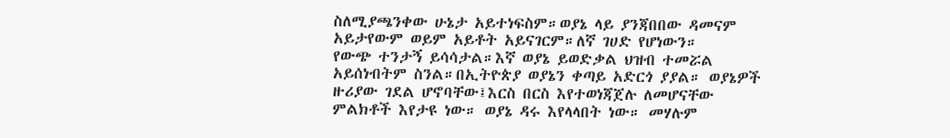ስለሚያጫንቀው ሁኔታ አይተነፍስም።ወያኔ ላይ ያንጃበበው ዳመናም አይታየውም ወይም አይቶት አይናገርም።ለኛ ገሀድ የሆነውን።
የውጭ ተንታኝ ይሳሳታል።እኛ ወያኔ ይወድቃል ህዝብ ተመሯል አይሰነብትም ስንል።በኢትዮጵያ ወያኔን ቀጣይ አድርጎ ያያል። ወያኔዎች ዙሪያው ገደል ሆኖባቸው፤እርስ በርስ እየተወነጃጀሉ ለመሆናቸው ምልክቶች እየታዩ ነው። ወያኔ ዳሩ እየላላበት ነው። መሃሉም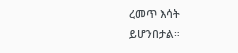ረመጥ እሳት ይሆንበታል።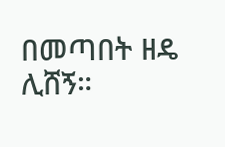በመጣበት ዘዴ ሊሸኝ።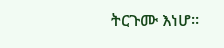ትርጉሙ እነሆ።